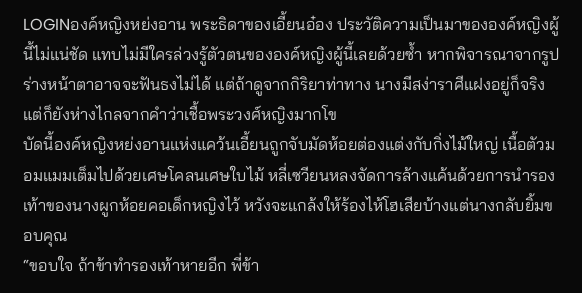LOGINองค์หญิงหย่งอาน พระธิดาของเอี้ยนอ๋อง ประวัติความเป็นมาขององค์หญิงผู้นี้ไม่แน่ชัด แทบไม่มีใครล่วงรู้ตัวตนขององค์หญิงผู้นี้เลยด้วยซ้ำ หากพิจารณาจากรูปร่างหน้าตาอาจจะฟันธงไม่ได้ แต่ถ้าดูจากกิริยาท่าทาง นางมีสง่าราศีแฝงอยู่ก็จริง แต่ก็ยังห่างไกลจากคำว่าเชื้อพระวงศ์หญิงมากโข
บัดนี้องค์หญิงหย่งอานแห่งแคว้นเอี้ยนถูกจับมัดห้อยต่องแต่งกับกิ่งไม้ใหญ่ เนื้อตัวมอมแมมเต็มไปด้วยเศษโคลนเศษใบไม้ หลี่เซวียนหลงจัดการล้างแค้นด้วยการนำรองเท้าของนางผูกห้อยคอเด็กหญิงไว้ หวังจะแกล้งให้ร้องไห้โฮเสียบ้างแต่นางกลับยิ้มขอบคุณ
“ขอบใจ ถ้าข้าทำรองเท้าหายอีก พี่ข้า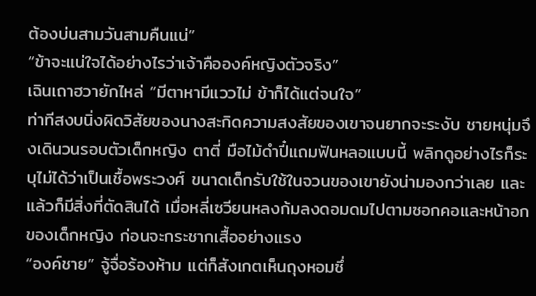ต้องบ่นสามวันสามคืนแน่”
“ข้าจะแน่ใจได้อย่างไรว่าเจ้าคือองค์หญิงตัวจริง”
เฉินเถาฮวายักไหล่ “มีตาหามีแววไม่ ข้าก็ได้แต่จนใจ”
ท่าทีสงบนิ่งผิดวิสัยของนางสะกิดความสงสัยของเขาจนยากจะระงับ ชายหนุ่มจึงเดินวนรอบตัวเด็กหญิง ตาตี่ มือไม้ดำปี๋แถมฟันหลอแบบนี้ พลิกดูอย่างไรก็ระบุไม่ได้ว่าเป็นเชื้อพระวงศ์ ขนาดเด็กรับใช้ในจวนของเขายังน่ามองกว่าเลย และแล้วก็มีสิ่งที่ตัดสินได้ เมื่อหลี่เซวียนหลงก้มลงดอมดมไปตามซอกคอและหน้าอกของเด็กหญิง ก่อนจะกระชากเสื้ออย่างแรง
“องค์ชาย” จู้จื่อร้องห้าม แต่ก็สังเกตเห็นถุงหอมซึ่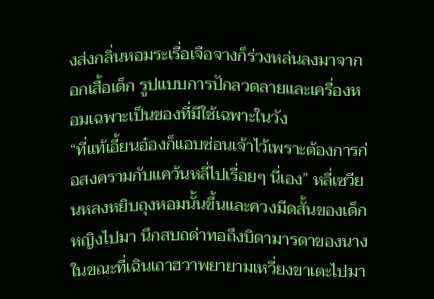งส่งกลิ่นหอมระเรื่อเจือจางก็ร่วงหล่นลงมาจากอกเสื้อเด็ก รูปแบบการปักลวดลายและเครื่องหอมเฉพาะเป็นของที่มีใช้เฉพาะในวัง
“ที่แท้เอี้ยนอ๋องก็แอบซ่อนเจ้าไว้เพราะต้องการก่อสงครามกับแคว้นหลี่ไปเรื่อยๆ นี่เอง” หลี่เซวียนหลงหยิบถุงหอมนั้นขึ้นและควงมีดสั้นของเด็กหญิงไปมา นึกสบถด่าทอถึงบิดามารดาของนาง ในขณะที่เฉินเถาฮวาพยายามเหวี่ยงขาเตะไปมา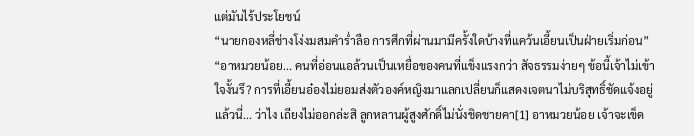แต่มันไร้ประโยชน์
“นายกองหลี่ช่างโง่งมสมคำร่ำลือ การศึกที่ผ่านมามีครั้งใดบ้างที่แคว้นเอี้ยนเป็นฝ่ายเริ่มก่อน”
“อาหมวยน้อย... คนที่อ่อนแอล้วนเป็นเหยื่อของคนที่แข็งแรงกว่า สัจธรรมง่ายๆ ข้อนี้เจ้าไม่เข้าใจงั้นรึ? การที่เอี้ยนอ๋องไม่ยอมส่งตัวองค์หญิงมาแลกเปลี่ยนก็แสดงเจตนาไม่บริสุทธิ์ชัดแจ้งอยู่แล้วนี่... ว่าไง เถียงไม่ออกล่ะสิ ลูกหลานผู้สูงศักดิ์ไม่นั่งชิดชายคา[1] อาหมวยน้อย เจ้าจะเข็ด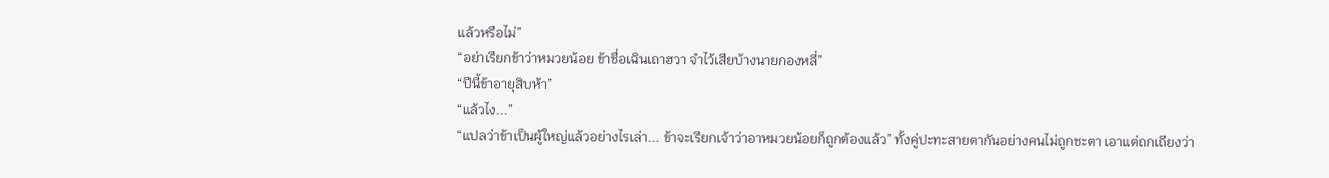แล้วหรือไม่”
“อย่าเรียกข้าว่าหมวยน้อย ข้าชื่อเฉินเถาฮวา จำไว้เสียบ้างนายกองหลี่”
“ปีนี้ข้าอายุสิบห้า”
“แล้วไง...”
“แปลว่าข้าเป็นผู้ใหญ่แล้วอย่างไรเล่า... ข้าจะเรียกเจ้าว่าอาหมวยน้อยก็ถูกต้องแล้ว” ทั้งคู่ปะทะสายตากันอย่างคนไม่ถูกชะตา เอาแต่ถกเถียงว่า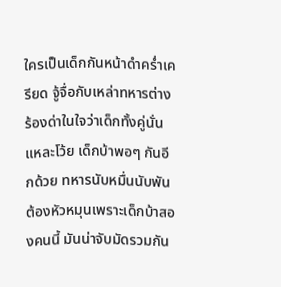ใครเป็นเด็กกันหน้าดำคร่ำเครียด จู้จื่อกับเหล่าทหารต่างร้องด่าในใจว่าเด็กทั้งคู่นั่นแหละโว้ย เด็กบ้าพอๆ กันอีกด้วย ทหารนับหมื่นนับพันต้องหัวหมุนเพราะเด็กบ้าสองคนนี้ มันน่าจับมัดรวมกัน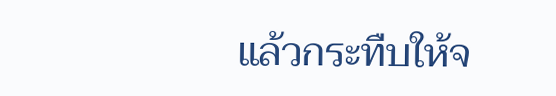แล้วกระทืบให้จ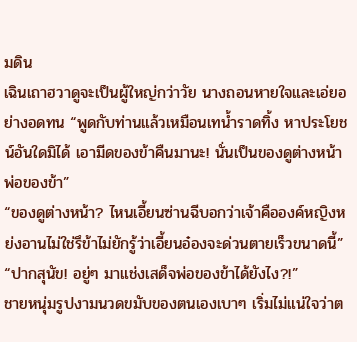มดิน
เฉินเถาฮวาดูจะเป็นผู้ใหญ่กว่าวัย นางถอนหายใจและเอ่ยอย่างอดทน “พูดกับท่านแล้วเหมือนเทน้ำราดทิ้ง หาประโยชน์อันใดมิได้ เอามีดของข้าคืนมานะ! นั่นเป็นของดูต่างหน้าพ่อของข้า”
“ของดูต่างหน้า? ไหนเอี้ยนซ่านฉีบอกว่าเจ้าคือองค์หญิงหย่งอานไม่ใช่รึข้าไม่ยักรู้ว่าเอี้ยนอ๋องจะด่วนตายเร็วขนาดนี้”
“ปากสุนัข! อยู่ๆ มาแช่งเสด็จพ่อของข้าได้ยังไง?!”
ชายหนุ่มรูปงามนวดขมับของตนเองเบาๆ เริ่มไม่แน่ใจว่าต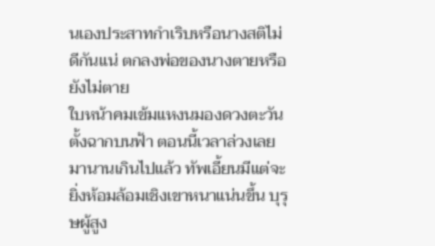นเองประสาทกำเริบหรือนางสติไม่ดีกันแน่ ตกลงพ่อของนางตายหรือยังไม่ตาย
ใบหน้าคมเข้มแหงนมองดวงตะวันตั้งฉากบนฟ้า ตอนนี้เวลาล่วงเลยมานานเกินไปแล้ว ทัพเอี้ยนมีแต่จะยิ่งห้อมล้อมเชิงเขาหนาแน่นขึ้น บุรุษผู้สูง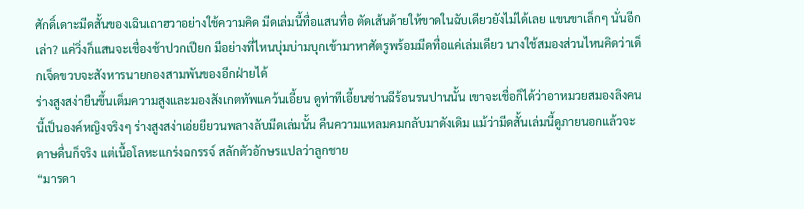ศักดิ์เดาะมีดสั้นของเฉินเถาฮวาอย่างใช้ความคิด มีดเล่มนี้ทื่อแสนทื่อ ตัดเส้นด้ายให้ขาดในฉับเดียวยังไม่ได้เลย แขนขาเล็กๆ นั่นอีกเล่า? แค่วิ่งก็แสนจะเชื่องช้าปวกเปียก มีอย่างที่ไหนบุ่มบ่ามบุกเข้ามาหาศัตรูพร้อมมีดทื่อแค่เล่มเดียว นางใช้สมองส่วนไหนคิดว่าเด็กเจ็ดขวบจะสังหารนายกองสามพันของอีกฝ่ายได้
ร่างสูงสง่ายืนขึ้นเต็มความสูงและมองสังเกตทัพแคว้นเอี้ยน ดูท่าทีเอี้ยนซ่านฉีร้อนรนปานนั้น เขาจะเชื่อก็ได้ว่าอาหมวยสมองลิงคนนี้เป็นองค์หญิงจริงๆ ร่างสูงสง่าเอ่ยยียวนพลางลับมีดเล่มนั้น คืนความแหลมคมกลับมาดังเดิม แม้ว่ามีดสั้นเล่มนี้ดูภายนอกแล้วจะดาษดื่นก็จริง แต่เนื้อโลหะแกร่งฉกรรจ์ สลักตัวอักษรแปลว่าลูกชาย
“มารดา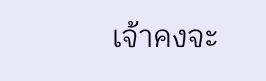เจ้าคงจะ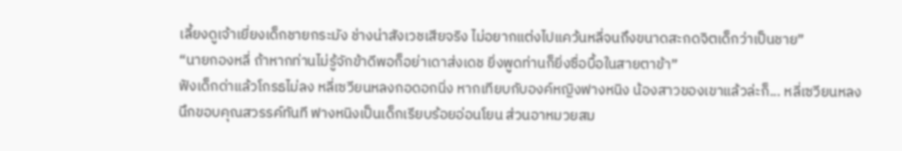เลี้ยงดูเจ้าเยี่ยงเด็กชายกระมัง ช่างน่าสังเวชเสียจริง ไม่อยากแต่งไปแคว้นหลี่จนถึงขนาดสะกดจิตเด็กว่าเป็นชาย”
“นายกองหลี่ ถ้าหากท่านไม่รู้จักข้าดีพอก็อย่าเดาส่งเดช ยิ่งพูดท่านก็ยิ่งซื่อบื้อในสายตาข้า”
ฟังเด็กด่าแล้วโกรธไม่ลง หลี่เซวียนหลงกอดอกนิ่ง หากเทียบกับองค์หญิงฟางหนิง น้องสาวของเขาแล้วล่ะก็... หลี่เซวียนหลงนึกขอบคุณสวรรค์ทันที ฟางหนิงเป็นเด็กเรียบร้อยอ่อนโยน ส่วนอาหมวยสม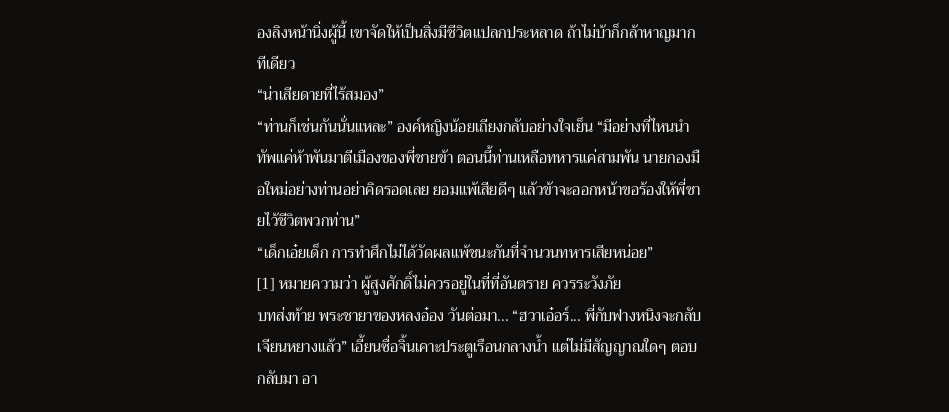องลิงหน้านิ่งผู้นี้ เขาจัดให้เป็นสิ่งมีชีวิตแปลกประหลาด ถ้าไม่บ้าก็กล้าหาญมากทีเดียว
“น่าเสียดายที่ไร้สมอง”
“ท่านก็เช่นกันนั่นแหละ” องค์หญิงน้อยเถียงกลับอย่างใจเย็น “มีอย่างที่ไหนนำทัพแค่ห้าพันมาตีเมืองของพี่ชายข้า ตอนนี้ท่านเหลือทหารแค่สามพัน นายกองมือใหม่อย่างท่านอย่าคิดรอดเลย ยอมแพ้เสียดีๆ แล้วข้าจะออกหน้าขอร้องให้พี่ชายไว้ชีวิตพวกท่าน”
“เด็กเอ๋ยเด็ก การทำศึกไม่ได้วัดผลแพ้ชนะกันที่จำนวนทหารเสียหน่อย”
[1] หมายความว่า ผู้สูงศักดิ์ไม่ควรอยู่ในที่ที่อันตราย ควรระวังภัย
บทส่งท้าย พระชายาของหลงอ๋อง วันต่อมา... “ฮวาเอ๋อร์... พี่กับฟางหนิงจะกลับเจียนหยางแล้ว” เอี้ยนซื่อจิ้นเคาะประตูเรือนกลางน้ำ แต่ไม่มีสัญญาณใดๆ ตอบกลับมา อา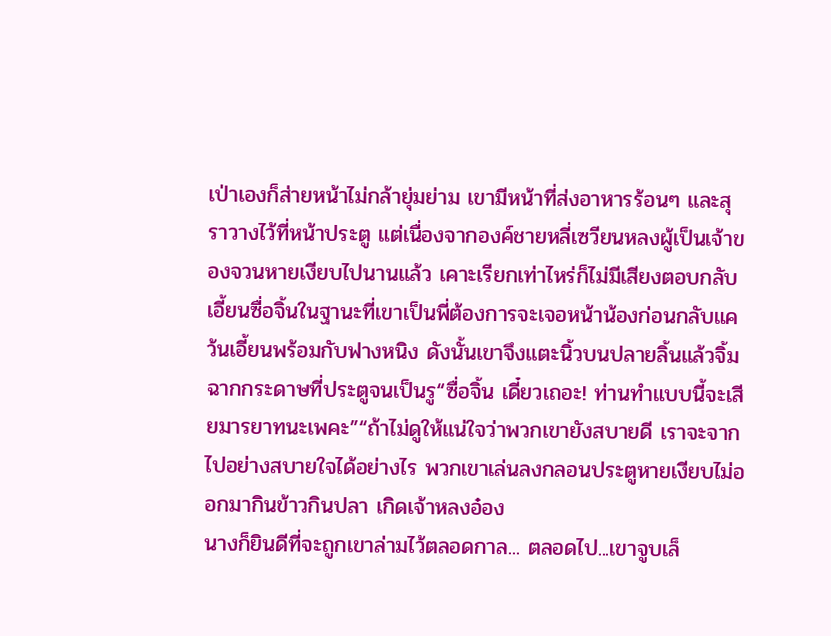เป่าเองก็ส่ายหน้าไม่กล้ายุ่มย่าม เขามีหน้าที่ส่งอาหารร้อนๆ และสุราวางไว้ที่หน้าประตู แต่เนื่องจากองค์ชายหลี่เซวียนหลงผู้เป็นเจ้าของจวนหายเงียบไปนานแล้ว เคาะเรียกเท่าไหร่ก็ไม่มีเสียงตอบกลับ เอี้ยนซื่อจิ้นในฐานะที่เขาเป็นพี่ต้องการจะเจอหน้าน้องก่อนกลับแคว้นเอี้ยนพร้อมกับฟางหนิง ดังนั้นเขาจึงแตะนิ้วบนปลายลิ้นแล้วจิ้มฉากกระดาษที่ประตูจนเป็นรู“ซื่อจิ้น เดี๋ยวเถอะ! ท่านทำแบบนี้จะเสียมารยาทนะเพคะ”“ถ้าไม่ดูให้แน่ใจว่าพวกเขายังสบายดี เราจะจากไปอย่างสบายใจได้อย่างไร พวกเขาเล่นลงกลอนประตูหายเงียบไม่ออกมากินข้าวกินปลา เกิดเจ้าหลงอ๋อง
นางก็ยินดีที่จะถูกเขาล่ามไว้ตลอดกาล... ตลอดไป...เขาจูบเล็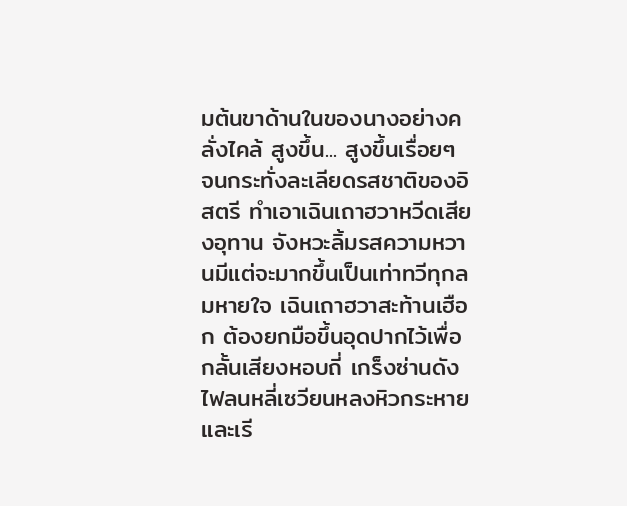มต้นขาด้านในของนางอย่างคลั่งไคล้ สูงขึ้น... สูงขึ้นเรื่อยๆ จนกระทั่งละเลียดรสชาติของอิสตรี ทำเอาเฉินเถาฮวาหวีดเสียงอุทาน จังหวะลิ้มรสความหวานมีแต่จะมากขึ้นเป็นเท่าทวีทุกลมหายใจ เฉินเถาฮวาสะท้านเฮือก ต้องยกมือขึ้นอุดปากไว้เพื่อกลั้นเสียงหอบถี่ เกร็งซ่านดังไฟลนหลี่เซวียนหลงหิวกระหายและเรี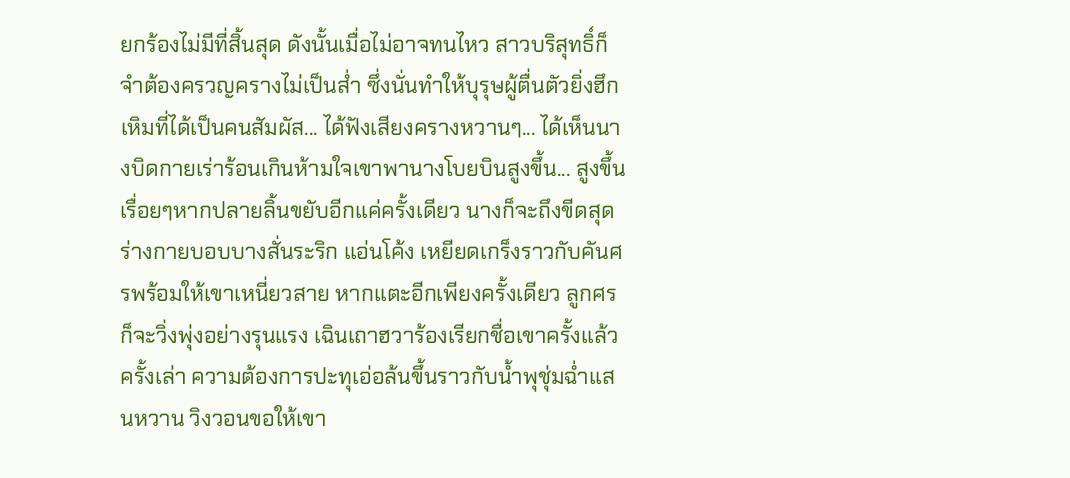ยกร้องไม่มีที่สิ้นสุด ดังนั้นเมื่อไม่อาจทนไหว สาวบริสุทธิ์ก็จำต้องครวญครางไม่เป็นส่ำ ซึ่งนั่นทำให้บุรุษผู้ตื่นตัวยิ่งฮึกเหิมที่ได้เป็นคนสัมผัส... ได้ฟังเสียงครางหวานๆ... ได้เห็นนางบิดกายเร่าร้อนเกินห้ามใจเขาพานางโบยบินสูงขึ้น... สูงขึ้นเรื่อยๆหากปลายลิ้นขยับอีกแค่ครั้งเดียว นางก็จะถึงขีดสุด ร่างกายบอบบางสั่นระริก แอ่นโค้ง เหยียดเกร็งราวกับคันศรพร้อมให้เขาเหนี่ยวสาย หากแตะอีกเพียงครั้งเดียว ลูกศรก็จะวิ่งพุ่งอย่างรุนแรง เฉินเถาฮวาร้องเรียกชื่อเขาครั้งแล้วครั้งเล่า ความต้องการปะทุเอ่อล้นขึ้นราวกับน้ำพุชุ่มฉ่ำแสนหวาน วิงวอนขอให้เขา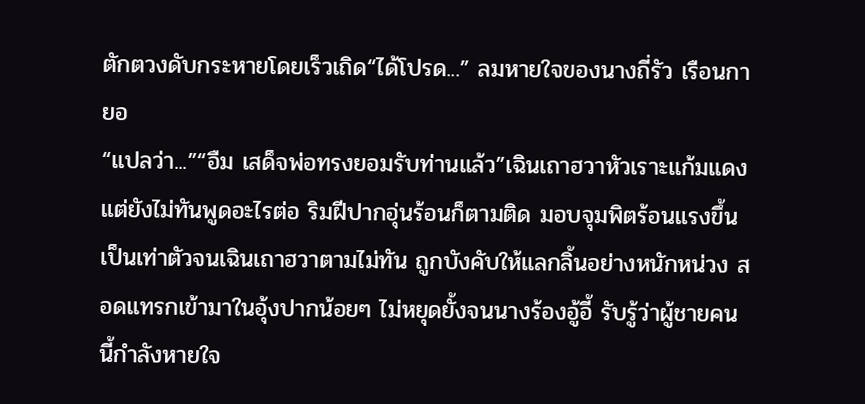ตักตวงดับกระหายโดยเร็วเถิด“ได้โปรด...” ลมหายใจของนางถี่รัว เรือนกายอ
“แปลว่า...”“อืม เสด็จพ่อทรงยอมรับท่านแล้ว”เฉินเถาฮวาหัวเราะแก้มแดง แต่ยังไม่ทันพูดอะไรต่อ ริมฝีปากอุ่นร้อนก็ตามติด มอบจุมพิตร้อนแรงขึ้นเป็นเท่าตัวจนเฉินเถาฮวาตามไม่ทัน ถูกบังคับให้แลกลิ้นอย่างหนักหน่วง สอดแทรกเข้ามาในอุ้งปากน้อยๆ ไม่หยุดยั้งจนนางร้องอู้อี้ รับรู้ว่าผู้ชายคนนี้กำลังหายใจ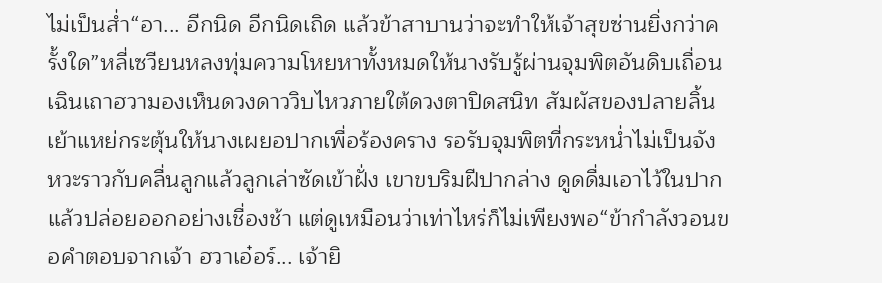ไม่เป็นส่ำ“อา... อีกนิด อีกนิดเถิด แล้วข้าสาบานว่าจะทำให้เจ้าสุขซ่านยิ่งกว่าครั้งใด”หลี่เซวียนหลงทุ่มความโหยหาทั้งหมดให้นางรับรู้ผ่านจุมพิตอันดิบเถื่อน เฉินเถาฮวามองเห็นดวงดาววิบไหวภายใต้ดวงตาปิดสนิท สัมผัสของปลายลิ้นเย้าแหย่กระตุ้นให้นางเผยอปากเพื่อร้องคราง รอรับจุมพิตที่กระหน่ำไม่เป็นจังหวะราวกับคลื่นลูกแล้วลูกเล่าซัดเข้าฝั่ง เขาขบริมฝีปากล่าง ดูดดื่มเอาไว้ในปากแล้วปล่อยออกอย่างเชื่องช้า แต่ดูเหมือนว่าเท่าไหร่ก็ไม่เพียงพอ“ข้ากำลังวอนขอคำตอบจากเจ้า ฮวาเอ๋อร์... เจ้ายิ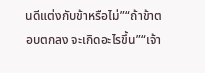นดีแต่งกับข้าหรือไม่”“ถ้าข้าตอบตกลง จะเกิดอะไรขึ้น”“เจ้า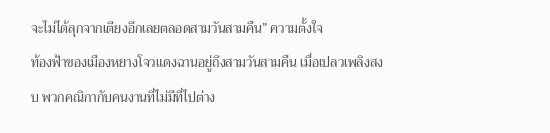จะไม่ได้ลุกจากเตียงอีกเลยตลอดสามวันสามคืน” ความตั้งใจ
ท้องฟ้าของเมืองหยางโจวแดงฉานอยู่ถึงสามวันสามคืน เมื่อเปลวเพลิงสงบ พวกคณิกากับคนงานที่ไม่มีที่ไปต่าง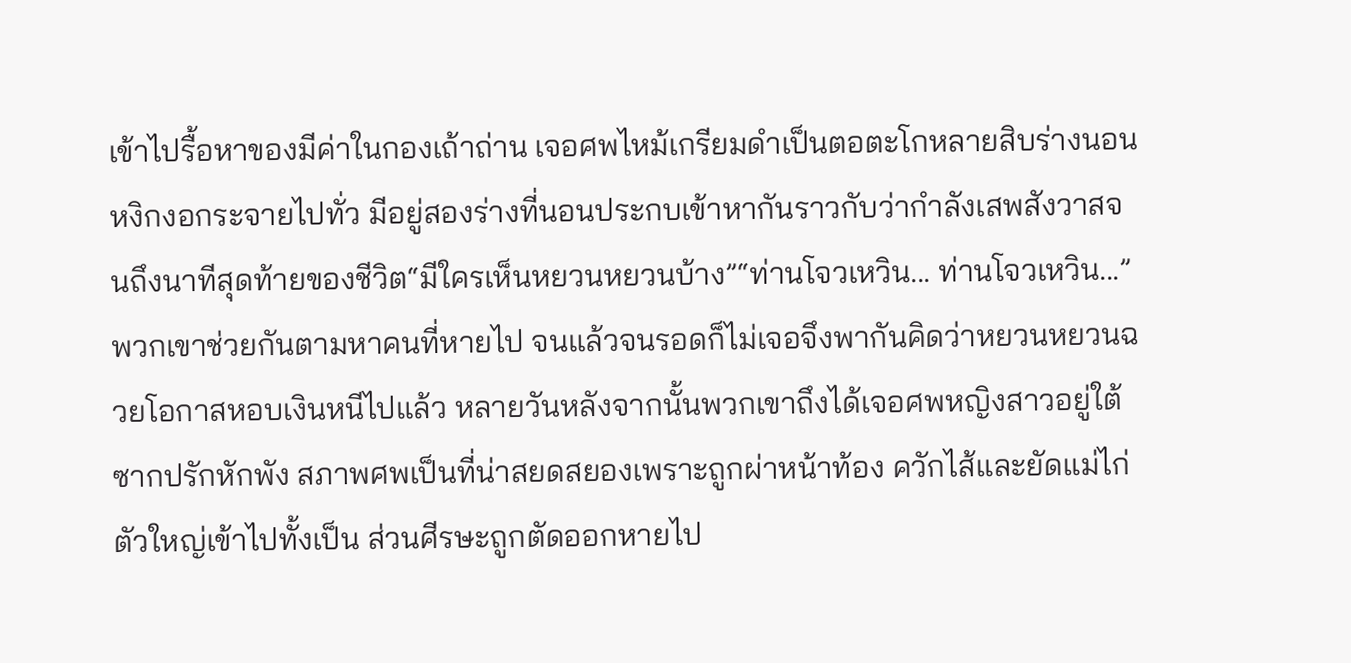เข้าไปรื้อหาของมีค่าในกองเถ้าถ่าน เจอศพไหม้เกรียมดำเป็นตอตะโกหลายสิบร่างนอนหงิกงอกระจายไปทั่ว มีอยู่สองร่างที่นอนประกบเข้าหากันราวกับว่ากำลังเสพสังวาสจนถึงนาทีสุดท้ายของชีวิต“มีใครเห็นหยวนหยวนบ้าง”“ท่านโจวเหวิน... ท่านโจวเหวิน...”พวกเขาช่วยกันตามหาคนที่หายไป จนแล้วจนรอดก็ไม่เจอจึงพากันคิดว่าหยวนหยวนฉวยโอกาสหอบเงินหนีไปแล้ว หลายวันหลังจากนั้นพวกเขาถึงได้เจอศพหญิงสาวอยู่ใต้ซากปรักหักพัง สภาพศพเป็นที่น่าสยดสยองเพราะถูกผ่าหน้าท้อง ควักไส้และยัดแม่ไก่ตัวใหญ่เข้าไปทั้งเป็น ส่วนศีรษะถูกตัดออกหายไป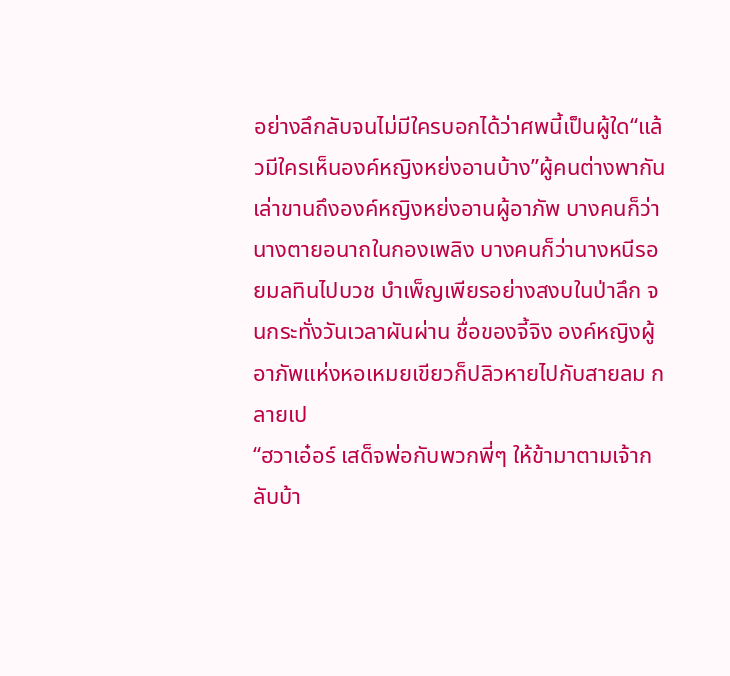อย่างลึกลับจนไม่มีใครบอกได้ว่าศพนี้เป็นผู้ใด“แล้วมีใครเห็นองค์หญิงหย่งอานบ้าง”ผู้คนต่างพากันเล่าขานถึงองค์หญิงหย่งอานผู้อาภัพ บางคนก็ว่านางตายอนาถในกองเพลิง บางคนก็ว่านางหนีรอยมลทินไปบวช บำเพ็ญเพียรอย่างสงบในป่าลึก จนกระทั่งวันเวลาผันผ่าน ชื่อของจี้จิง องค์หญิงผู้อาภัพแห่งหอเหมยเขียวก็ปลิวหายไปกับสายลม กลายเป
“ฮวาเอ๋อร์ เสด็จพ่อกับพวกพี่ๆ ให้ข้ามาตามเจ้ากลับบ้า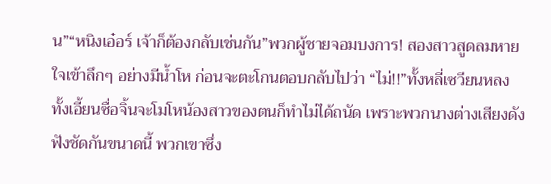น”“หนิงเอ๋อร์ เจ้าก็ต้องกลับเช่นกัน”พวกผู้ชายจอมบงการ! สองสาวสูดลมหายใจเข้าลึกๆ อย่างมีน้ำโห ก่อนจะตะโกนตอบกลับไปว่า “ไม่!!”ทั้งหลี่เซวียนหลงทั้งเอี้ยนซื่อจิ้นจะโมโหน้องสาวของตนก็ทำไม่ได้ถนัด เพราะพวกนางต่างเสียงดังฟังชัดกันขนาดนี้ พวกเขาซึ่ง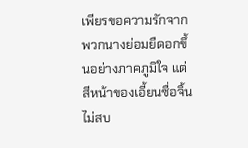เพียรขอความรักจากพวกนางย่อมยืดอกขึ้นอย่างภาคภูมิใจ แต่สีหน้าของเอี้ยนซื่อจิ้นไม่สบ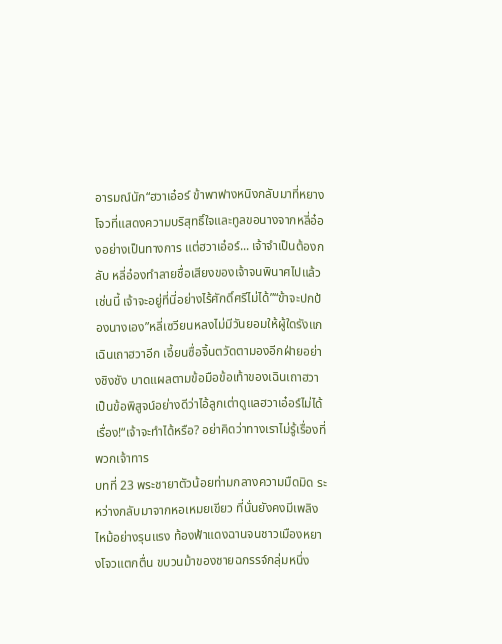อารมณ์นัก“ฮวาเอ๋อร์ ข้าพาฟางหนิงกลับมาที่หยางโจวที่แสดงความบริสุทธิ์ใจและทูลขอนางจากหลี่อ๋องอย่างเป็นทางการ แต่ฮวาเอ๋อร์... เจ้าจำเป็นต้องกลับ หลี่อ๋องทำลายชื่อเสียงของเจ้าจนพินาศไปแล้วเช่นนี้ เจ้าจะอยู่ที่นี่อย่างไร้ศักดิ์ศรีไม่ได้”“ข้าจะปกป้องนางเอง”หลี่เซวียนหลงไม่มีวันยอมให้ผู้ใดรังแกเฉินเถาฮวาอีก เอี้ยนซื่อจิ้นตวัดตามองอีกฝ่ายอย่างชิงชัง บาดแผลตามข้อมือข้อเท้าของเฉินเถาฮวาเป็นข้อพิสูจน์อย่างดีว่าไอ้ลูกเต่าดูแลฮวาเอ๋อร์ไม่ได้เรื่อง!“เจ้าจะทำได้หรือ? อย่าคิดว่าทางเราไม่รู้เรื่องที่พวกเจ้าทาร
บทที่ 23 พระชายาตัวน้อยท่ามกลางความมืดมิด ระหว่างกลับมาจากหอเหมยเขียว ที่นั่นยังคงมีเพลิงไหม้อย่างรุนแรง ท้องฟ้าแดงฉานจนชาวเมืองหยางโจวแตกตื่น ขบวนม้าของชายฉกรรจ์กลุ่มหนึ่ง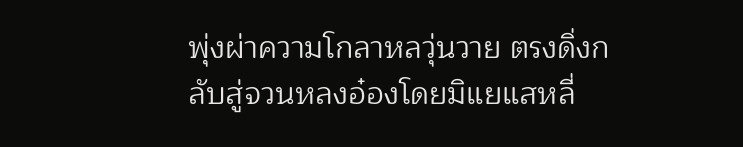พุ่งผ่าความโกลาหลวุ่นวาย ตรงดิ่งกลับสู่จวนหลงอ๋องโดยมิแยแสหลี่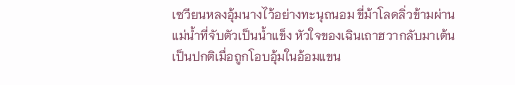เซวียนหลงอุ้มนางไว้อย่างทะนุถนอม ขี่ม้าโลดลิ่วข้ามผ่านแม่น้ำที่จับตัวเป็นน้ำแข็ง หัวใจของเฉินเถาฮวากลับมาเต้นเป็นปกติเมื่อถูกโอบอุ้มในอ้อมแขน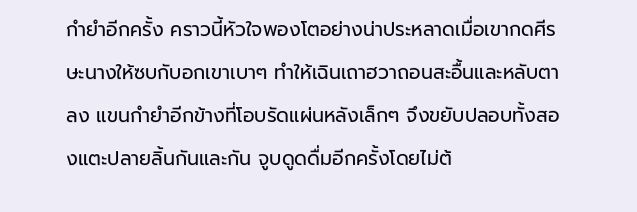กำยำอีกครั้ง คราวนี้หัวใจพองโตอย่างน่าประหลาดเมื่อเขากดศีรษะนางให้ซบกับอกเขาเบาๆ ทำให้เฉินเถาฮวาถอนสะอื้นและหลับตาลง แขนกำยำอีกข้างที่โอบรัดแผ่นหลังเล็กๆ จึงขยับปลอบทั้งสองแตะปลายลิ้นกันและกัน จูบดูดดื่มอีกครั้งโดยไม่ต้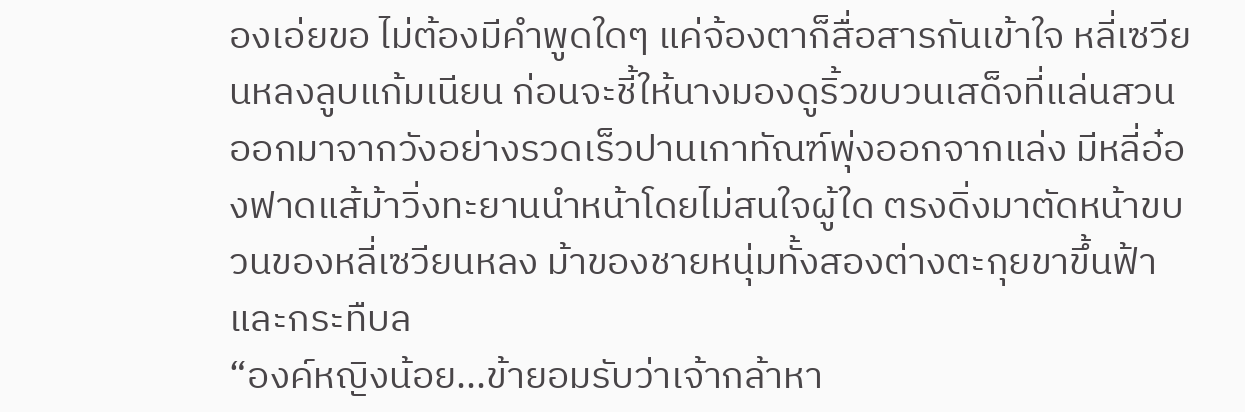องเอ่ยขอ ไม่ต้องมีคำพูดใดๆ แค่จ้องตาก็สื่อสารกันเข้าใจ หลี่เซวียนหลงลูบแก้มเนียน ก่อนจะชี้ให้นางมองดูริ้วขบวนเสด็จที่แล่นสวนออกมาจากวังอย่างรวดเร็วปานเกาทัณฑ์พุ่งออกจากแล่ง มีหลี่อ๋องฟาดแส้ม้าวิ่งทะยานนำหน้าโดยไม่สนใจผู้ใด ตรงดิ่งมาตัดหน้าขบวนของหลี่เซวียนหลง ม้าของชายหนุ่มทั้งสองต่างตะกุยขาขึ้นฟ้าและกระทืบล
“องค์หญิงน้อย...ข้ายอมรับว่าเจ้ากล้าหา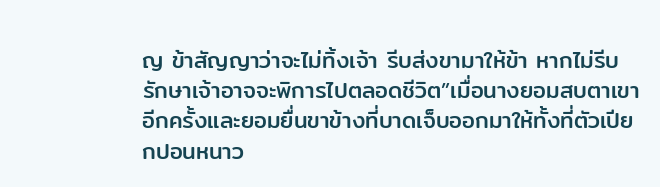ญ ข้าสัญญาว่าจะไม่ทิ้งเจ้า รีบส่งขามาให้ข้า หากไม่รีบรักษาเจ้าอาจจะพิการไปตลอดชีวิต”เมื่อนางยอมสบตาเขาอีกครั้งและยอมยื่นขาข้างที่บาดเจ็บออกมาให้ทั้งที่ตัวเปียกปอนหนาว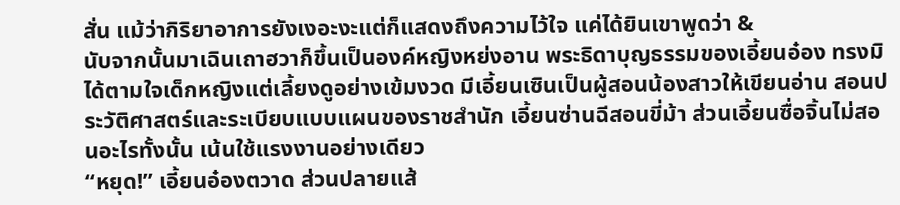สั่น แม้ว่ากิริยาอาการยังเงอะงะแต่ก็แสดงถึงความไว้ใจ แค่ได้ยินเขาพูดว่า &
นับจากนั้นมาเฉินเถาฮวาก็ขึ้นเป็นองค์หญิงหย่งอาน พระธิดาบุญธรรมของเอี้ยนอ๋อง ทรงมิได้ตามใจเด็กหญิงแต่เลี้ยงดูอย่างเข้มงวด มีเอี้ยนเซินเป็นผู้สอนน้องสาวให้เขียนอ่าน สอนประวัติศาสตร์และระเบียบแบบแผนของราชสำนัก เอี้ยนซ่านฉีสอนขี่ม้า ส่วนเอี้ยนซื่อจิ้นไม่สอนอะไรทั้งนั้น เน้นใช้แรงงานอย่างเดียว
“หยุด!” เอี้ยนอ๋องตวาด ส่วนปลายแส้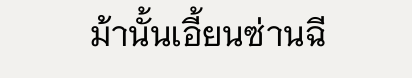ม้านั้นเอี้ยนซ่านฉี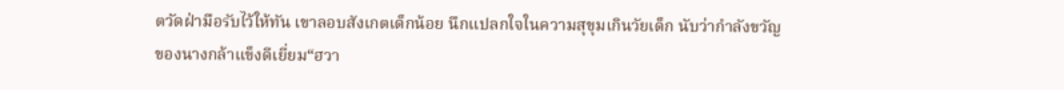ตวัดฝ่ามือรับไว้ให้ทัน เขาลอบสังเกตเด็กน้อย นึกแปลกใจในความสุขุมเกินวัยเด็ก นับว่ากำลังขวัญของนางกล้าแข็งดีเยี่ยม“ฮวา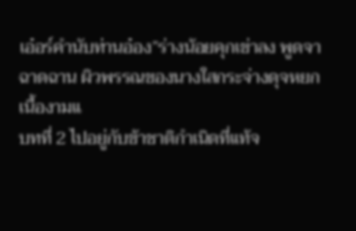เอ๋อร์คำนับท่านอ๋อง”ร่างน้อยคุกเข่าลง พูดจาฉาดฉาน ผิวพรรณของนางใสกระจ่างดุจหยกเนื้องามแ
บทที่ 2 ไปอยู่กับข้าชาติกำเนิดที่แท้จ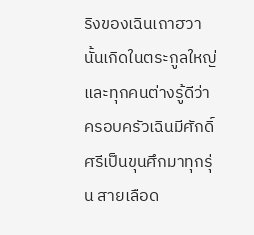ริงของเฉินเถาฮวานั้นเกิดในตระกูลใหญ่ และทุกคนต่างรู้ดีว่าครอบครัวเฉินมีศักดิ์ศรีเป็นขุนศึกมาทุกรุ่น สายเลือด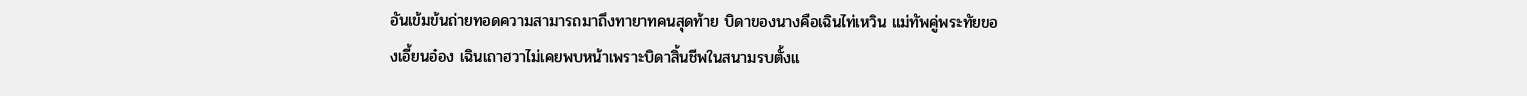อันเข้มข้นถ่ายทอดความสามารถมาถึงทายาทคนสุดท้าย บิดาของนางคือเฉินไท่เหวิน แม่ทัพคู่พระทัยของเอี้ยนอ๋อง เฉินเถาฮวาไม่เคยพบหน้าเพราะบิดาสิ้นชีพในสนามรบตั้งแ